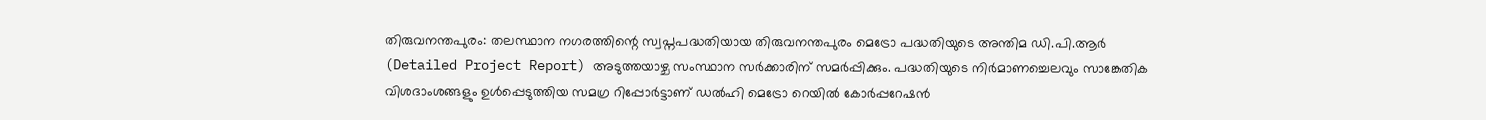തിരുവനന്തപുരം: തലസ്ഥാന നഗരത്തിന്റെ സ്വപ്നപദ്ധതിയായ തിരുവനന്തപുരം മെട്രോ പദ്ധതിയുടെ അന്തിമ ഡി.പി.ആർ (Detailed Project Report) അടുത്തയാഴ്ച സംസ്ഥാന സർക്കാരിന് സമർപ്പിക്കും. പദ്ധതിയുടെ നിർമാണച്ചെലവും സാങ്കേതിക വിശദാംശങ്ങളും ഉൾപ്പെടുത്തിയ സമഗ്ര റിപ്പോർട്ടാണ് ഡൽഹി മെട്രോ റെയിൽ കോർപ്പറേഷൻ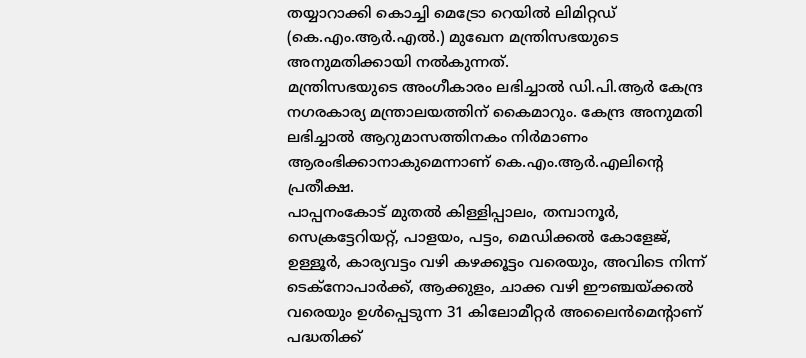തയ്യാറാക്കി കൊച്ചി മെട്രോ റെയിൽ ലിമിറ്റഡ് (കെ.എം.ആർ.എൽ.) മുഖേന മന്ത്രിസഭയുടെ അനുമതിക്കായി നൽകുന്നത്.
മന്ത്രിസഭയുടെ അംഗീകാരം ലഭിച്ചാൽ ഡി.പി.ആർ കേന്ദ്ര നഗരകാര്യ മന്ത്രാലയത്തിന് കൈമാറും. കേന്ദ്ര അനുമതി ലഭിച്ചാൽ ആറുമാസത്തിനകം നിർമാണം ആരംഭിക്കാനാകുമെന്നാണ് കെ.എം.ആർ.എലിന്റെ പ്രതീക്ഷ.
പാപ്പനംകോട് മുതൽ കിള്ളിപ്പാലം, തമ്പാനൂർ, സെക്രട്ടേറിയറ്റ്, പാളയം, പട്ടം, മെഡിക്കൽ കോളേജ്, ഉള്ളൂർ, കാര്യവട്ടം വഴി കഴക്കൂട്ടം വരെയും, അവിടെ നിന്ന് ടെക്നോപാർക്ക്, ആക്കുളം, ചാക്ക വഴി ഈഞ്ചയ്ക്കൽ വരെയും ഉൾപ്പെടുന്ന 31 കിലോമീറ്റർ അലൈൻമെന്റാണ് പദ്ധതിക്ക്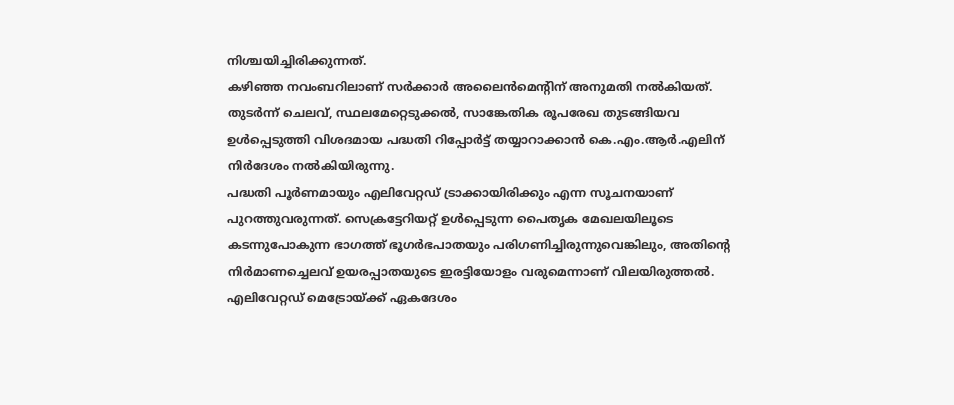നിശ്ചയിച്ചിരിക്കുന്നത്.
കഴിഞ്ഞ നവംബറിലാണ് സർക്കാർ അലൈൻമെന്റിന് അനുമതി നൽകിയത്. തുടർന്ന് ചെലവ്, സ്ഥലമേറ്റെടുക്കൽ, സാങ്കേതിക രൂപരേഖ തുടങ്ങിയവ ഉൾപ്പെടുത്തി വിശദമായ പദ്ധതി റിപ്പോർട്ട് തയ്യാറാക്കാൻ കെ.എം.ആർ.എലിന് നിർദേശം നൽകിയിരുന്നു.
പദ്ധതി പൂർണമായും എലിവേറ്റഡ് ട്രാക്കായിരിക്കും എന്ന സൂചനയാണ് പുറത്തുവരുന്നത്. സെക്രട്ടേറിയറ്റ് ഉൾപ്പെടുന്ന പൈതൃക മേഖലയിലൂടെ കടന്നുപോകുന്ന ഭാഗത്ത് ഭൂഗർഭപാതയും പരിഗണിച്ചിരുന്നുവെങ്കിലും, അതിന്റെ നിർമാണച്ചെലവ് ഉയരപ്പാതയുടെ ഇരട്ടിയോളം വരുമെന്നാണ് വിലയിരുത്തൽ. എലിവേറ്റഡ് മെട്രോയ്ക്ക് ഏകദേശം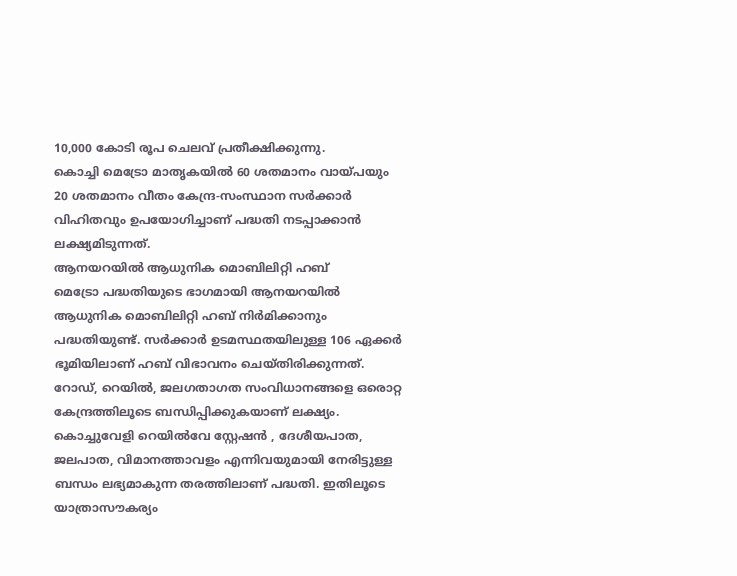10,000 കോടി രൂപ ചെലവ് പ്രതീക്ഷിക്കുന്നു.
കൊച്ചി മെട്രോ മാതൃകയിൽ 60 ശതമാനം വായ്പയും 20 ശതമാനം വീതം കേന്ദ്ര-സംസ്ഥാന സർക്കാർ വിഹിതവും ഉപയോഗിച്ചാണ് പദ്ധതി നടപ്പാക്കാൻ ലക്ഷ്യമിടുന്നത്.
ആനയറയിൽ ആധുനിക മൊബിലിറ്റി ഹബ്
മെട്രോ പദ്ധതിയുടെ ഭാഗമായി ആനയറയിൽ ആധുനിക മൊബിലിറ്റി ഹബ് നിർമിക്കാനും പദ്ധതിയുണ്ട്. സർക്കാർ ഉടമസ്ഥതയിലുള്ള 106 ഏക്കർ ഭൂമിയിലാണ് ഹബ് വിഭാവനം ചെയ്തിരിക്കുന്നത്. റോഡ്, റെയിൽ, ജലഗതാഗത സംവിധാനങ്ങളെ ഒരൊറ്റ കേന്ദ്രത്തിലൂടെ ബന്ധിപ്പിക്കുകയാണ് ലക്ഷ്യം.
കൊച്ചുവേളി റെയിൽവേ സ്റ്റേഷൻ , ദേശീയപാത, ജലപാത, വിമാനത്താവളം എന്നിവയുമായി നേരിട്ടുള്ള ബന്ധം ലഭ്യമാകുന്ന തരത്തിലാണ് പദ്ധതി. ഇതിലൂടെ യാത്രാസൗകര്യം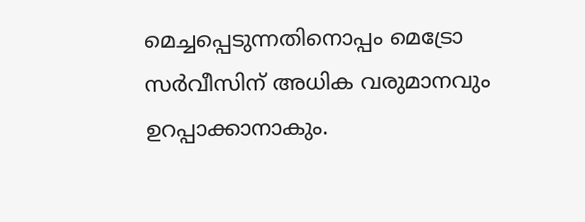മെച്ചപ്പെടുന്നതിനൊപ്പം മെട്രോ സർവീസിന് അധിക വരുമാനവും ഉറപ്പാക്കാനാകും.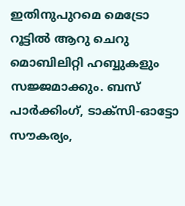ഇതിനുപുറമെ മെട്രോ റൂട്ടിൽ ആറു ചെറു മൊബിലിറ്റി ഹബ്ബുകളും സജ്ജമാക്കും. ബസ് പാർക്കിംഗ്, ടാക്സി-ഓട്ടോ സൗകര്യം,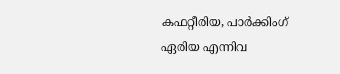കഫറ്റീരിയ, പാർക്കിംഗ് ഏരിയ എന്നിവ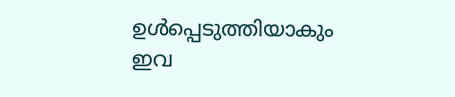ഉൾപ്പെടുത്തിയാകും ഇവ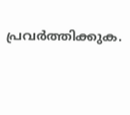പ്രവർത്തിക്കുക.